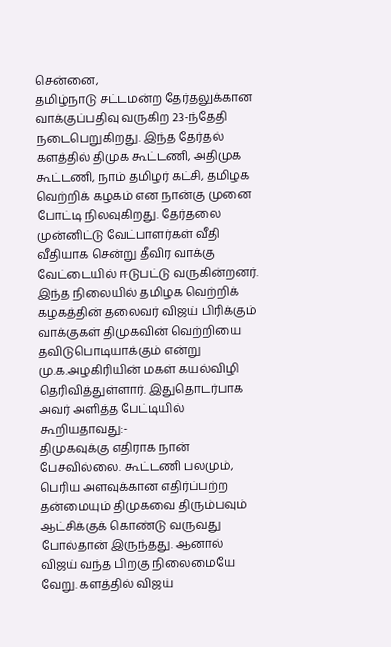சென்னை,
தமிழ்நாடு சட்டமன்ற தேர்தலுக்கான வாக்குப்பதிவு வருகிற 23-ந்தேதி நடைபெறுகிறது. இந்த தேர்தல் களத்தில் திமுக கூட்டணி, அதிமுக கூட்டணி, நாம் தமிழர் கட்சி, தமிழக வெற்றிக் கழகம் என நான்கு முனை போட்டி நிலவுகிறது. தேர்தலை முன்னிட்டு வேட்பாளர்கள் வீதி வீதியாக சென்று தீவிர வாக்கு வேட்டையில் ஈடுபட்டு வருகின்றனர்.
இந்த நிலையில் தமிழக வெற்றிக் கழகத்தின் தலைவர் விஜய் பிரிக்கும் வாக்குகள் திமுகவின் வெற்றியை தவிடுபொடியாக்கும் என்று மு.க.அழகிரியின் மகள் கயல்விழி தெரிவித்துள்ளார். இதுதொடர்பாக அவர் அளித்த பேட்டியில் கூறியதாவது:-
திமுகவுக்கு எதிராக நான் பேசவில்லை. கூட்டணி பலமும், பெரிய அளவுக்கான எதிர்ப்பற்ற தன்மையும் திமுகவை திரும்பவும் ஆட்சிக்குக் கொண்டு வருவது போல்தான் இருந்தது. ஆனால் விஜய் வந்த பிறகு நிலைமையே வேறு. களத்தில் விஜய்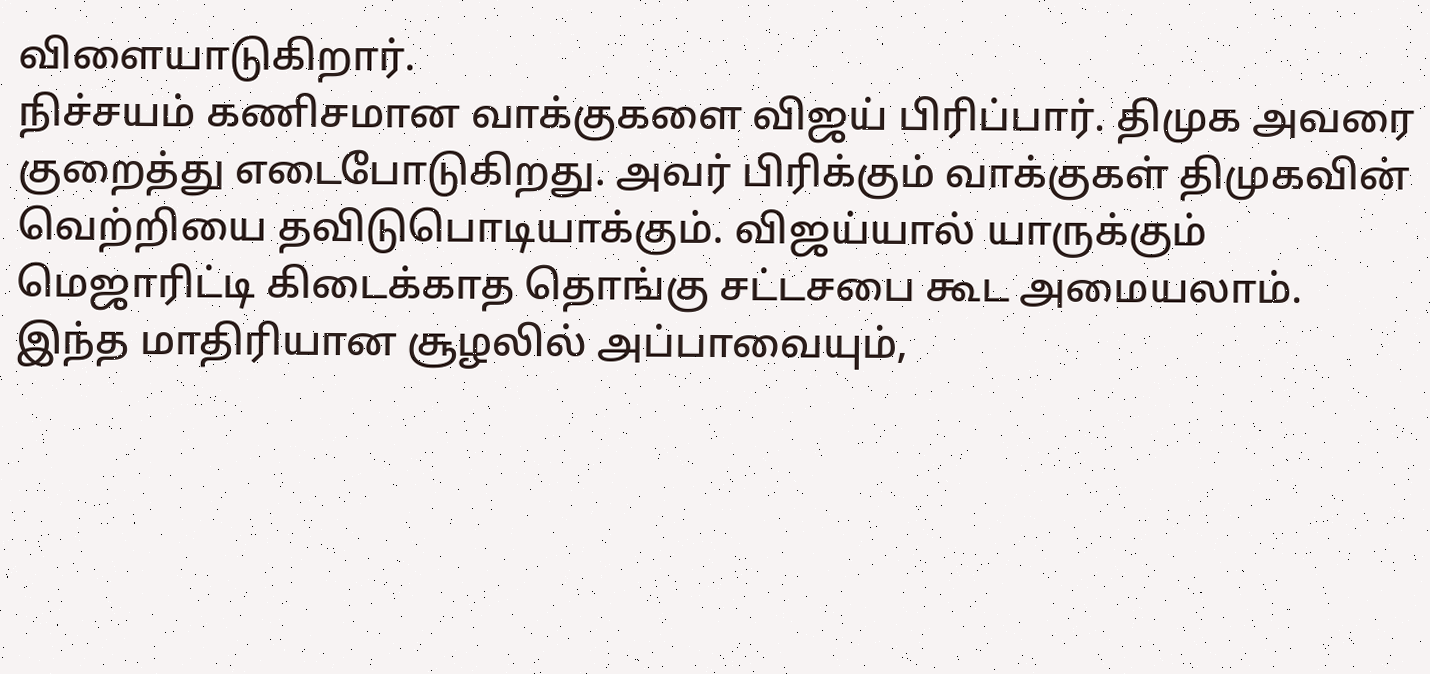விளையாடுகிறார்.
நிச்சயம் கணிசமான வாக்குகளை விஜய் பிரிப்பார். திமுக அவரை குறைத்து எடைபோடுகிறது. அவர் பிரிக்கும் வாக்குகள் திமுகவின் வெற்றியை தவிடுபொடியாக்கும். விஜய்யால் யாருக்கும் மெஜாரிட்டி கிடைக்காத தொங்கு சட்டசபை கூட அமையலாம்.
இந்த மாதிரியான சூழலில் அப்பாவையும்,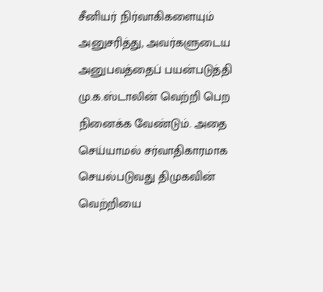சீனியர் நிர்வாகிகளையும் அனுசரித்து, அவர்களுடைய அனுபவத்தைப் பயன்படுத்தி மு.க.ஸ்டாலின் வெற்றி பெற நினைக்க வேண்டும். அதை செய்யாமல் சர்வாதிகாரமாக செயல்படுவது திமுகவின் வெற்றியை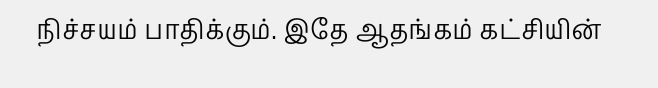நிச்சயம் பாதிக்கும். இதே ஆதங்கம் கட்சியின்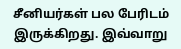சீனியர்கள் பல பேரிடம் இருக்கிறது. இவ்வாறு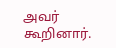அவர் கூறினார்.